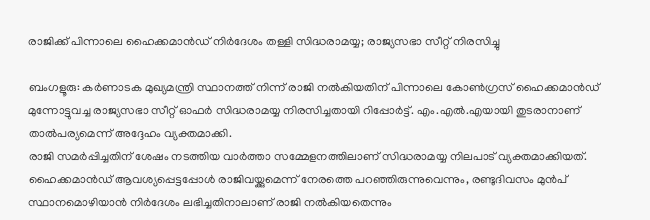രാജിക്ക് പിന്നാലെ ഹൈക്കമാൻഡ് നിർദേശം തള്ളി സിദ്ധരാമയ്യ; രാജ്യസഭാ സീറ്റ് നിരസിച്ചു

ബംഗളൂരു: കർണാടക മുഖ്യമന്ത്രി സ്ഥാനത്ത് നിന്ന് രാജി നൽകിയതിന് പിന്നാലെ കോൺഗ്രസ് ഹൈക്കമാൻഡ് മുന്നോട്ടുവച്ച രാജ്യസഭാ സീറ്റ് ഓഫർ സിദ്ധരാമയ്യ നിരസിച്ചതായി റിപ്പോർട്ട്. എം.എൽ.എയായി തുടരാനാണ് താൽപര്യമെന്ന് അദ്ദേഹം വ്യക്തമാക്കി.
രാജി സമർപ്പിച്ചതിന് ശേഷം നടത്തിയ വാർത്താ സമ്മേളനത്തിലാണ് സിദ്ധരാമയ്യ നിലപാട് വ്യക്തമാക്കിയത്. ഹൈക്കമാൻഡ് ആവശ്യപ്പെട്ടപ്പോൾ രാജിവയ്ക്കുമെന്ന് നേരത്തെ പറഞ്ഞിരുന്നുവെന്നും, രണ്ടുദിവസം മുൻപ് സ്ഥാനമൊഴിയാൻ നിർദേശം ലഭിച്ചതിനാലാണ് രാജി നൽകിയതെന്നും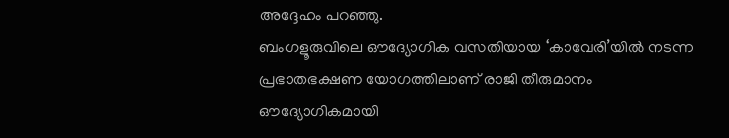അദ്ദേഹം പറഞ്ഞു.
ബംഗളൂരുവിലെ ഔദ്യോഗിക വസതിയായ ‘കാവേരി’യിൽ നടന്ന പ്രഭാതഭക്ഷണ യോഗത്തിലാണ് രാജി തീരുമാനം ഔദ്യോഗികമായി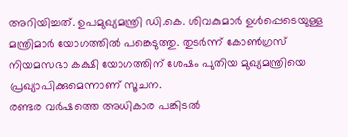അറിയിച്ചത്. ഉപമുഖ്യമന്ത്രി ഡി.കെ. ശിവകുമാർ ഉൾപ്പെടെയുള്ള മന്ത്രിമാർ യോഗത്തിൽ പങ്കെടുത്തു. തുടർന്ന് കോൺഗ്രസ് നിയമസഭാ കക്ഷി യോഗത്തിന് ശേഷം പുതിയ മുഖ്യമന്ത്രിയെ പ്രഖ്യാപിക്കുമെന്നാണ് സൂചന.
രണ്ടര വർഷത്തെ അധികാര പങ്കിടൽ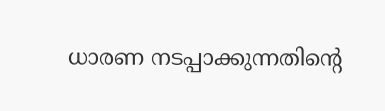ധാരണ നടപ്പാക്കുന്നതിന്റെ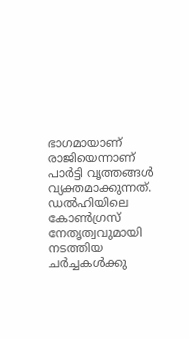ഭാഗമായാണ് രാജിയെന്നാണ് പാർട്ടി വൃത്തങ്ങൾ വ്യക്തമാക്കുന്നത്. ഡൽഹിയിലെ കോൺഗ്രസ് നേതൃത്വവുമായി നടത്തിയ ചർച്ചകൾക്കു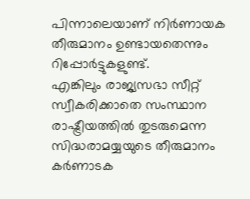പിന്നാലെയാണ് നിർണായക തീരുമാനം ഉണ്ടായതെന്നും റിപ്പോർട്ടുകളുണ്ട്.
എങ്കിലും രാജ്യസഭാ സീറ്റ് സ്വീകരിക്കാതെ സംസ്ഥാന രാഷ്ട്രീയത്തിൽ തുടരുമെന്ന സിദ്ധരാമയ്യയുടെ തീരുമാനം കർണാടക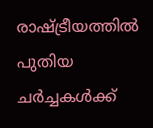രാഷ്ട്രീയത്തിൽ പുതിയ ചർച്ചകൾക്ക്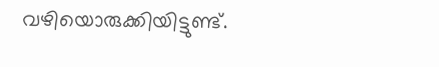വഴിയൊരുക്കിയിട്ടുണ്ട്.